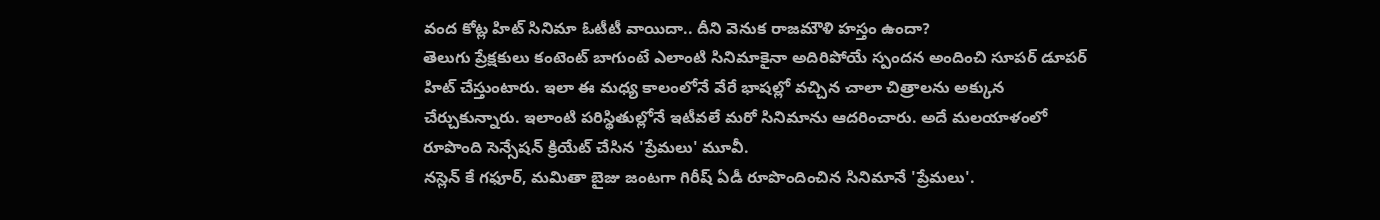వంద కోట్ల హిట్ సినిమా ఓటీటీ వాయిదా.. దీని వెనుక రాజమౌళి హస్తం ఉందా?
తెలుగు ప్రేక్షకులు కంటెంట్ బాగుంటే ఎలాంటి సినిమాకైనా అదిరిపోయే స్పందన అందించి సూపర్ డూపర్ హిట్ చేస్తుంటారు. ఇలా ఈ మధ్య కాలంలోనే వేరే భాషల్లో వచ్చిన చాలా చిత్రాలను అక్కున చేర్చుకున్నారు. ఇలాంటి పరిస్థితుల్లోనే ఇటీవలే మరో సినిమాను ఆదరించారు. అదే మలయాళంలో రూపొంది సెన్సేషన్ క్రియేట్ చేసిన 'ప్రేమలు' మూవీ.
నస్లెన్ కే గఫూర్, మమితా బైజు జంటగా గిరీష్ ఏడీ రూపొందించిన సినిమానే 'ప్రేమలు'.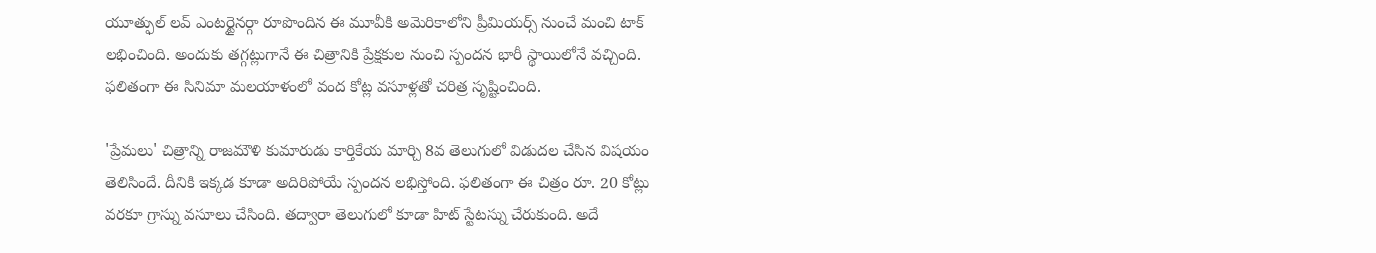యూత్ఫుల్ లవ్ ఎంటర్టైనర్గా రూపొందిన ఈ మూవీకి అమెరికాలోని ప్రీమియర్స్ నుంచే మంచి టాక్ లభించింది. అందుకు తగ్గట్లుగానే ఈ చిత్రానికి ప్రేక్షకుల నుంచి స్పందన భారీ స్థాయిలోనే వచ్చింది. ఫలితంగా ఈ సినిమా మలయాళంలో వంద కోట్ల వసూళ్లతో చరిత్ర సృష్టించింది.

'ప్రేమలు' చిత్రాన్ని రాజమౌళి కుమారుడు కార్తికేయ మార్చి 8వ తెలుగులో విడుదల చేసిన విషయం తెలిసిందే. దీనికి ఇక్కడ కూడా అదిరిపోయే స్పందన లభిస్తోంది. ఫలితంగా ఈ చిత్రం రూ. 20 కోట్లు వరకూ గ్రాస్ను వసూలు చేసింది. తద్వారా తెలుగులో కూడా హిట్ స్టేటస్ను చేరుకుంది. అదే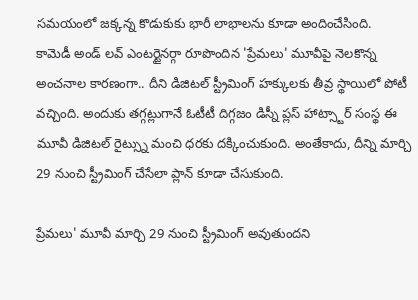సమయంలో జక్కన్న కొడుకుకు భారీ లాభాలను కూడా అందించేసింది.
కామెడీ అండ్ లవ్ ఎంటర్టైనర్గా రూపొందిన 'ప్రేమలు' మూవీపై నెలకొన్న అంచనాల కారణంగా.. దీని డిజిటల్ స్ట్రీమింగ్ హక్కులకు తీవ్ర స్థాయిలో పోటీ వచ్చింది. అందుకు తగ్గట్లుగానే ఓటీటీ దిగ్గజం డిస్నీ ప్లస్ హాట్స్టార్ సంస్థ ఈ మూవీ డిజిటల్ రైట్స్ను మంచి ధరకు దక్కించుకుంది. అంతేకాదు, దీన్ని మార్చి 29 నుంచి స్ట్రీమింగ్ చేసేలా ప్లాన్ కూడా చేసుకుంది.

ప్రేమలు' మూవీ మార్చి 29 నుంచి స్ట్రీమింగ్ అవుతుందని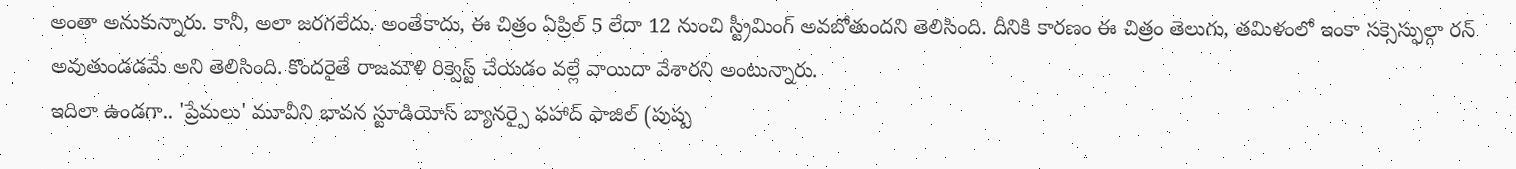అంతా అనుకున్నారు. కానీ, అలా జరగలేదు. అంతేకాదు, ఈ చిత్రం ఏప్రిల్ 5 లేదా 12 నుంచి స్ట్రీమింగ్ అవబోతుందని తెలిసింది. దీనికి కారణం ఈ చిత్రం తెలుగు, తమిళంలో ఇంకా సక్సెస్ఫుల్గా రన్ అవుతుండడమే అని తెలిసింది. కొందరైతే రాజమౌళి రిక్వెస్ట్ చేయడం వల్లే వాయిదా వేశారని అంటున్నారు.
ఇదిలా ఉండగా.. 'ప్రేమలు' మూవీని భావన స్టూడియోస్ బ్యానర్పై ఫహాద్ ఫాజిల్ (పుష్ప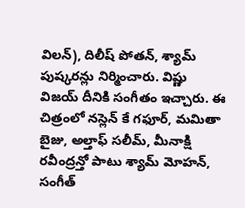విలన్), దిలీష్ పోతన్, శ్యామ్ పుష్కరన్లు నిర్మించారు. విష్ణు విజయ్ దీనికి సంగీతం ఇచ్చారు. ఈ చిత్రంలో నస్లెన్ కే గఫూర్, మమితా బైజు, అల్తాఫ్ సలీమ్, మీనాక్షి రవీంద్రన్తో పాటు శ్యామ్ మోహన్, సంగీత్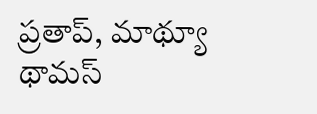ప్రతాప్, మాథ్యూ థామస్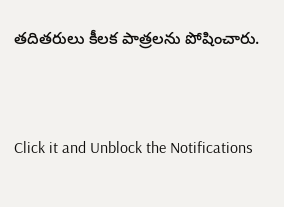తదితరులు కీలక పాత్రలను పోషించారు.


Click it and Unblock the Notifications